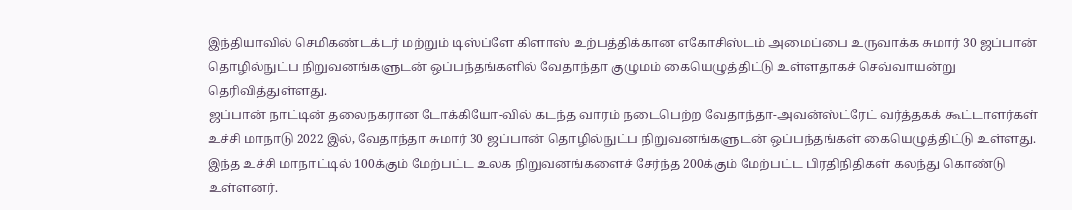இந்தியாவில் செமிகண்டக்டர் மற்றும் டிஸ்ப்ளே கிளாஸ் உற்பத்திக்கான எகோசிஸ்டம் அமைப்பை உருவாக்க சுமார் 30 ஜப்பான் தொழில்நுட்ப நிறுவனங்களுடன் ஒப்பந்தங்களில் வேதாந்தா குழுமம் கையெழுத்திட்டு உள்ளதாகச் செவ்வாயன்று தெரிவித்துள்ளது.
ஜப்பான் நாட்டின் தலைநகரான டோக்கியோ-வில் கடந்த வாரம் நடைபெற்ற வேதாந்தா-அவன்ஸ்ட்ரேட் வர்த்தகக் கூட்டாளர்கள் உச்சி மாநாடு 2022 இல், வேதாந்தா சுமார் 30 ஜப்பான் தொழில்நுட்ப நிறுவனங்களுடன் ஒப்பந்தங்கள் கையெழுத்திட்டு உள்ளது.
இந்த உச்சி மாநாட்டில் 100க்கும் மேற்பட்ட உலக நிறுவனங்களைச் சேர்ந்த 200க்கும் மேற்பட்ட பிரதிநிதிகள் கலந்து கொண்டு உள்ளனர்.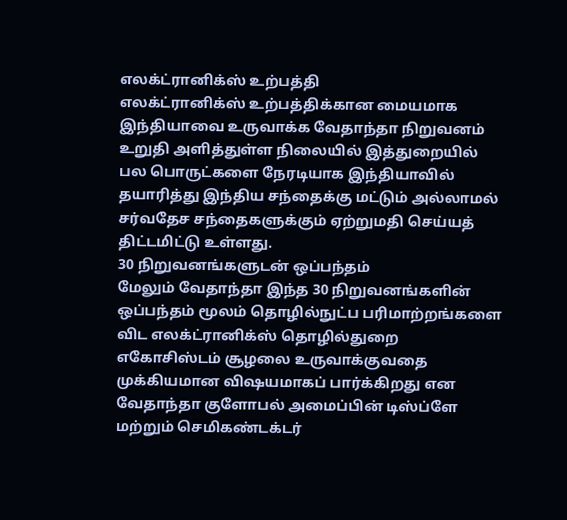எலக்ட்ரானிக்ஸ் உற்பத்தி
எலக்ட்ரானிக்ஸ் உற்பத்திக்கான மையமாக இந்தியாவை உருவாக்க வேதாந்தா நிறுவனம் உறுதி அளித்துள்ள நிலையில் இத்துறையில் பல பொருட்களை நேரடியாக இந்தியாவில் தயாரித்து இந்திய சந்தைக்கு மட்டும் அல்லாமல் சர்வதேச சந்தைகளுக்கும் ஏற்றுமதி செய்யத் திட்டமிட்டு உள்ளது.
30 நிறுவனங்களுடன் ஒப்பந்தம்
மேலும் வேதாந்தா இந்த 30 நிறுவனங்களின் ஒப்பந்தம் மூலம் தொழில்நுட்ப பரிமாற்றங்களை விட எலக்ட்ரானிக்ஸ் தொழில்துறை எகோசிஸ்டம் சூழலை உருவாக்குவதை முக்கியமான விஷயமாகப் பார்க்கிறது என வேதாந்தா குளோபல் அமைப்பின் டிஸ்ப்ளே மற்றும் செமிகண்டக்டர்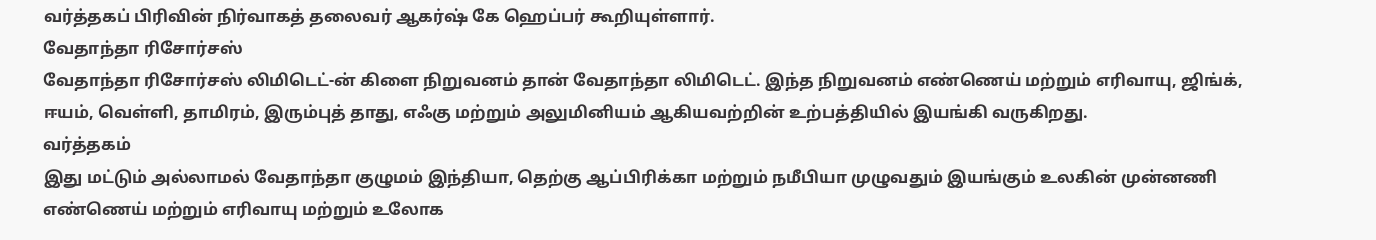வர்த்தகப் பிரிவின் நிர்வாகத் தலைவர் ஆகர்ஷ் கே ஹெப்பர் கூறியுள்ளார்.
வேதாந்தா ரிசோர்சஸ்
வேதாந்தா ரிசோர்சஸ் லிமிடெட்-ன் கிளை நிறுவனம் தான் வேதாந்தா லிமிடெட். இந்த நிறுவனம் எண்ணெய் மற்றும் எரிவாயு, ஜிங்க், ஈயம், வெள்ளி, தாமிரம், இரும்புத் தாது, எஃகு மற்றும் அலுமினியம் ஆகியவற்றின் உற்பத்தியில் இயங்கி வருகிறது.
வர்த்தகம்
இது மட்டும் அல்லாமல் வேதாந்தா குழுமம் இந்தியா, தெற்கு ஆப்பிரிக்கா மற்றும் நமீபியா முழுவதும் இயங்கும் உலகின் முன்னணி எண்ணெய் மற்றும் எரிவாயு மற்றும் உலோக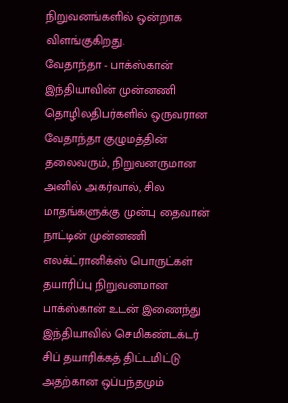நிறுவனங்களில் ஒன்றாக விளங்குகிறது.
வேதாந்தா - பாக்ஸ்கான்
இந்தியாவின் முன்னணி தொழிலதிபர்களில் ஒருவரான வேதாந்தா குழுமத்தின் தலைவரும், நிறுவனருமான அனில் அகர்வால், சில மாதங்களுக்கு முன்பு தைவான் நாட்டின் முன்னணி எலக்ட்ரானிக்ஸ் பொருட்கள் தயாரிப்பு நிறுவனமான பாக்ஸ்கான் உடன் இணைந்து இந்தியாவில் செமிகண்டக்டர் சிப் தயாரிக்கத் திட்டமிட்டு அதற்கான ஒப்பந்தமும்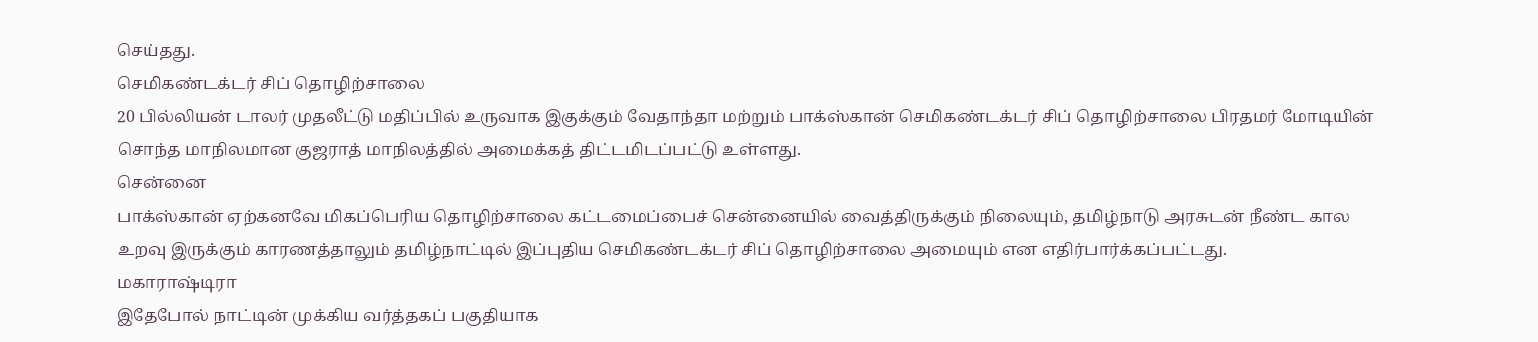செய்தது.
செமிகண்டக்டர் சிப் தொழிற்சாலை
20 பில்லியன் டாலர் முதலீட்டு மதிப்பில் உருவாக இகுக்கும் வேதாந்தா மற்றும் பாக்ஸ்கான் செமிகண்டக்டர் சிப் தொழிற்சாலை பிரதமர் மோடியின் சொந்த மாநிலமான குஜராத் மாநிலத்தில் அமைக்கத் திட்டமிடப்பட்டு உள்ளது.
சென்னை
பாக்ஸ்கான் ஏற்கனவே மிகப்பெரிய தொழிற்சாலை கட்டமைப்பைச் சென்னையில் வைத்திருக்கும் நிலையும், தமிழ்நாடு அரசுடன் நீண்ட கால உறவு இருக்கும் காரணத்தாலும் தமிழ்நாட்டில் இப்புதிய செமிகண்டக்டர் சிப் தொழிற்சாலை அமையும் என எதிர்பார்க்கப்பட்டது.
மகாராஷ்டிரா
இதேபோல் நாட்டின் முக்கிய வர்த்தகப் பகுதியாக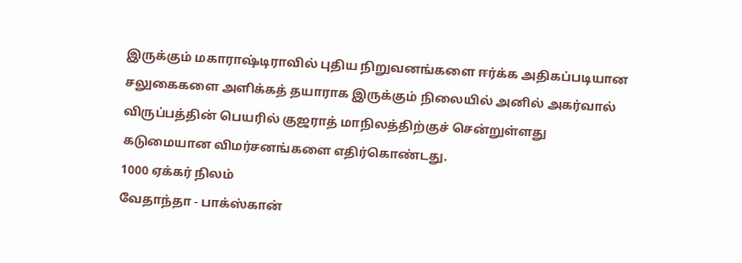இருக்கும் மகாராஷ்டிராவில் புதிய நிறுவனங்களை ஈர்க்க அதிகப்படியான சலுகைகளை அளிக்கத் தயாராக இருக்கும் நிலையில் அனில் அகர்வால் விருப்பத்தின் பெயரில் குஜராத் மாநிலத்திற்குச் சென்றுள்ளது கடுமையான விமர்சனங்களை எதிர்கொண்டது.
1000 ஏக்கர் நிலம்
வேதாந்தா - பாக்ஸ்கான்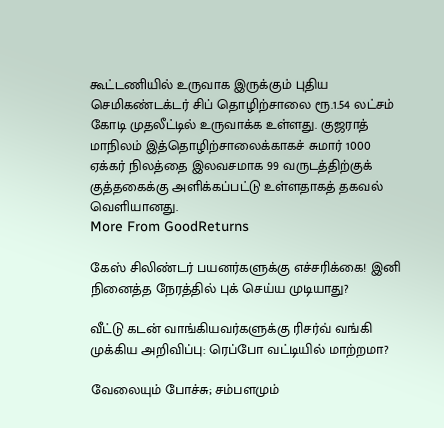கூட்டணியில் உருவாக இருக்கும் புதிய செமிகண்டக்டர் சிப் தொழிற்சாலை ரூ.1.54 லட்சம் கோடி முதலீட்டில் உருவாக்க உள்ளது. குஜராத் மாநிலம் இத்தொழிற்சாலைக்காகச் சுமார் 1000 ஏக்கர் நிலத்தை இலவசமாக 99 வருடத்திற்குக் குத்தகைக்கு அளிக்கப்பட்டு உள்ளதாகத் தகவல் வெளியானது.
More From GoodReturns

கேஸ் சிலிண்டர் பயனர்களுக்கு எச்சரிக்கை! இனி நினைத்த நேரத்தில் புக் செய்ய முடியாது?

வீட்டு கடன் வாங்கியவர்களுக்கு ரிசர்வ் வங்கி முக்கிய அறிவிப்பு: ரெப்போ வட்டியில் மாற்றமா?

வேலையும் போச்சு; சம்பளமும்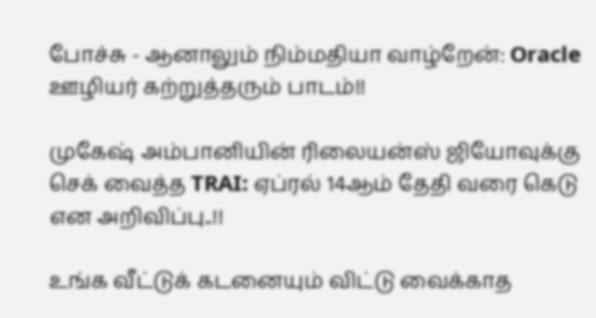போச்சு - ஆனாலும் நிம்மதியா வாழ்றேன்: Oracle ஊழியர் கற்றுத்தரும் பாடம்!!

முகேஷ் அம்பானியின் ரிலையன்ஸ் ஜியோவுக்கு செக் வைத்த TRAI: ஏப்ரல் 14ஆம் தேதி வரை கெடு என அறிவிப்பு..!!

உங்க வீட்டுக் கடனையும் விட்டு வைக்காத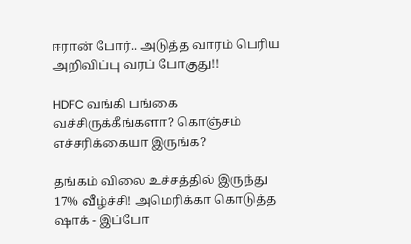ஈரான் போர்.. அடுத்த வாரம் பெரிய அறிவிப்பு வரப் போகுது!!

HDFC வங்கி பங்கை வச்சிருக்கீங்களா? கொஞ்சம் எச்சரிக்கையா இருங்க?

தங்கம் விலை உச்சத்தில் இருந்து 17% வீழ்ச்சி! அமெரிக்கா கொடுத்த ஷாக் - இப்போ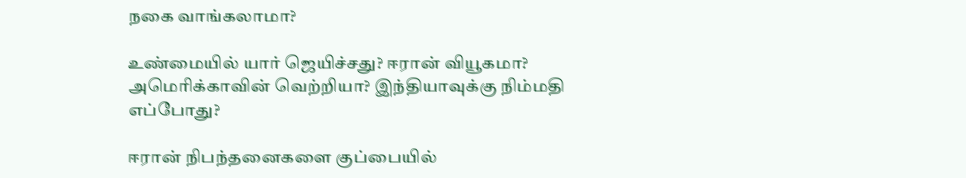நகை வாங்கலாமா?

உண்மையில் யார் ஜெயிச்சது? ஈரான் வியூகமா? அமெரிக்காவின் வெற்றியா? இந்தியாவுக்கு நிம்மதி எப்போது?

ஈரான் நிபந்தனைகளை குப்பையில்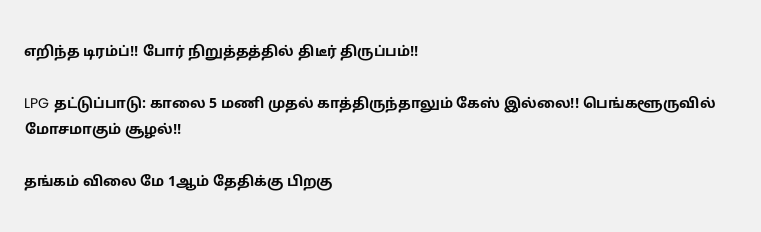எறிந்த டிரம்ப்!! போர் நிறுத்தத்தில் திடீர் திருப்பம்!!

LPG தட்டுப்பாடு: காலை 5 மணி முதல் காத்திருந்தாலும் கேஸ் இல்லை!! பெங்களூருவில் மோசமாகும் சூழல்!!

தங்கம் விலை மே 1ஆம் தேதிக்கு பிறகு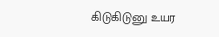கிடுகிடுனு உயர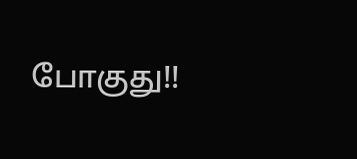போகுது!!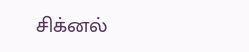சிக்னல்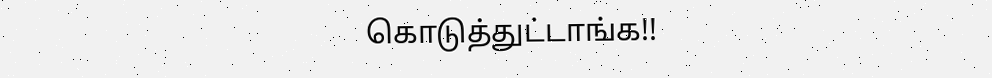கொடுத்துட்டாங்க!!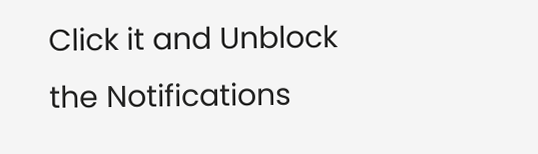Click it and Unblock the Notifications